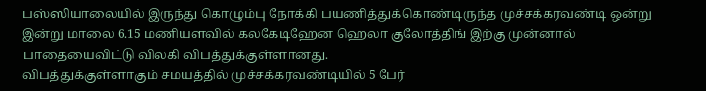பஸ்ஸியாலையில் இருந்து கொழும்பு நோக்கி பயணித்துக்கொண்டிருந்த முச்சக்கரவண்டி ஒன்று இன்று மாலை 6.15 மணியளவில் கலகேடிஹேன ஹெலா குலோத்திங் இற்கு முன்னால் பாதையைவிட்டு விலகி விபத்துக்குள்ளானது.
விபத்துக்குள்ளாகும் சமயத்தில் முச்சக்கரவண்டியில் 5 பேர்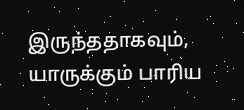இருந்ததாகவும், யாருக்கும் பாரிய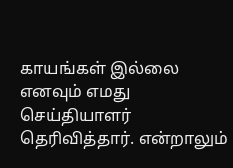காயங்கள் இல்லை எனவும் எமது செய்தியாளர் தெரிவித்தார். என்றாலும்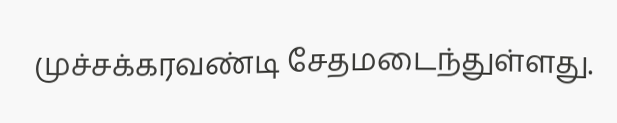முச்சக்கரவண்டி சேதமடைந்துள்ளது.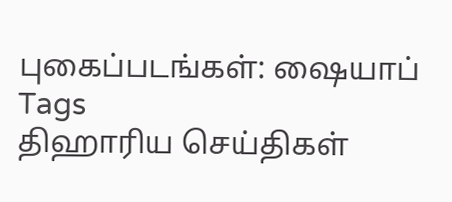புகைப்படங்கள்: ஷையாப்
Tags
திஹாரிய செய்திகள்